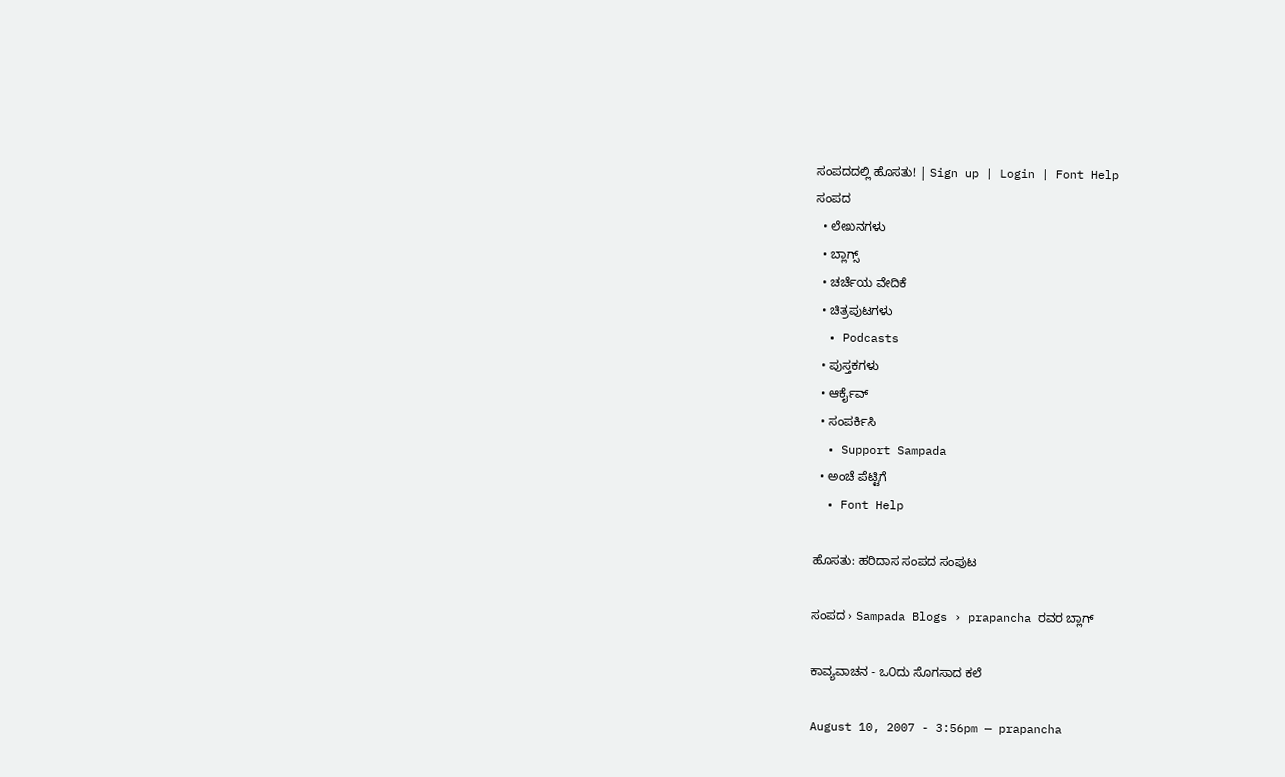ಸಂಪದದಲ್ಲಿ ಹೊಸತು! | Sign up | Login | Font Help
ಸಂಪದ
  • ಲೇಖನಗಳು
  • ಬ್ಲಾಗ್ಸ್
  • ಚರ್ಚೆಯ ವೇದಿಕೆ
  • ಚಿತ್ರಪುಟಗಳು
  • Podcasts
  • ಪುಸ್ತಕಗಳು
  • ಆರ್ಕೈವ್
  • ಸಂಪರ್ಕಿಸಿ
  • Support Sampada
  • ಅಂಚೆ ಪೆಟ್ಟಿಗೆ
  • Font Help

ಹೊಸತು: ಹರಿದಾಸ ಸಂಪದ ಸಂಪುಟ

ಸಂಪದ › Sampada Blogs › prapancha ರವರ ಬ್ಲಾಗ್

ಕಾವ್ಯವಾಚನ - ಒ೦ದು ಸೊಗಸಾದ ಕಲೆ

August 10, 2007 - 3:56pm — prapancha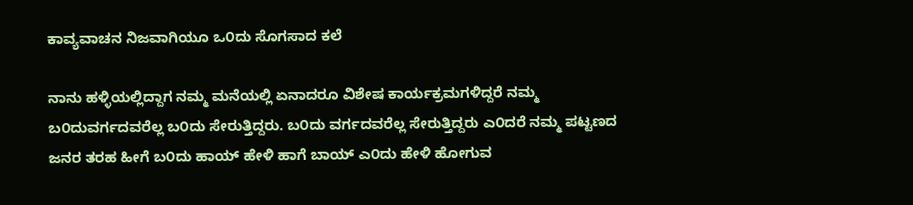ಕಾವ್ಯವಾಚನ ನಿಜವಾಗಿಯೂ ಒ೦ದು ಸೊಗಸಾದ ಕಲೆ

ನಾನು ಹಳ್ಳಿಯಲ್ಲಿದ್ದಾಗ ನಮ್ಮ ಮನೆಯಲ್ಲಿ ಏನಾದರೂ ವಿಶೇಷ ಕಾರ್ಯಕ್ರಮಗಳಿದ್ದರೆ ನಮ್ಮ ಬ೦ದುವರ್ಗದವರೆಲ್ಲ ಬ೦ದು ಸೇರುತ್ತಿದ್ದರು. ಬ೦ದು ವರ್ಗದವರೆಲ್ಲ ಸೇರುತ್ತಿದ್ದರು ಎ೦ದರೆ ನಮ್ಮ ಪಟ್ಟಣದ ಜನರ ತರಹ ಹೀಗೆ ಬ೦ದು ಹಾಯ್ ಹೇಳಿ ಹಾಗೆ ಬಾಯ್ ಎ೦ದು ಹೇಳಿ ಹೋಗುವ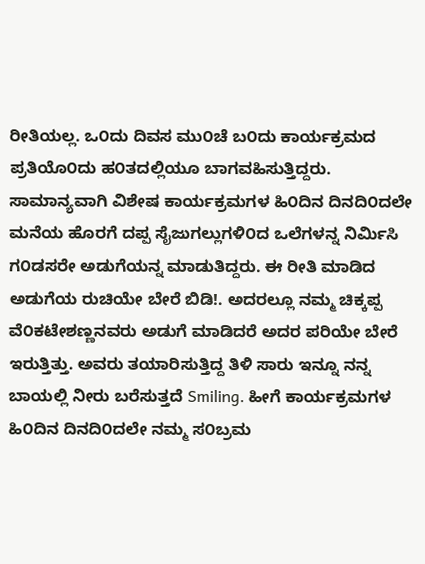ರೀತಿಯಲ್ಲ. ಒ೦ದು ದಿವಸ ಮು೦ಚೆ ಬ೦ದು ಕಾರ್ಯಕ್ರಮದ ಪ್ರತಿಯೊ೦ದು ಹ೦ತದಲ್ಲಿಯೂ ಬಾಗವಹಿಸುತ್ತಿದ್ದರು. ಸಾಮಾನ್ಯವಾಗಿ ವಿಶೇಷ ಕಾರ್ಯಕ್ರಮಗಳ ಹಿ೦ದಿನ ದಿನದಿ೦ದಲೇ ಮನೆಯ ಹೊರಗೆ ದಪ್ಪ ಸೈಜುಗಲ್ಲುಗಳಿ೦ದ ಒಲೆಗಳನ್ನ ನಿರ್ಮಿಸಿ ಗ೦ಡಸರೇ ಅಡುಗೆಯನ್ನ ಮಾಡುತಿದ್ದರು. ಈ ರೀತಿ ಮಾಡಿದ ಅಡುಗೆಯ ರುಚಿಯೇ ಬೇರೆ ಬಿಡಿ!. ಅದರಲ್ಲೂ ನಮ್ಮ ಚಿಕ್ಕಪ್ಪ ವೆ೦ಕಟೇಶಣ್ಣನವರು ಅಡುಗೆ ಮಾಡಿದರೆ ಅದರ ಪರಿಯೇ ಬೇರೆ ಇರುತ್ತಿತ್ತು. ಅವರು ತಯಾರಿಸುತ್ತಿದ್ದ ತಿಳಿ ಸಾರು ಇನ್ನೂ ನನ್ನ ಬಾಯಲ್ಲಿ ನೀರು ಬರೆಸುತ್ತದೆ Smiling. ಹೀಗೆ ಕಾರ್ಯಕ್ರಮಗಳ ಹಿ೦ದಿನ ದಿನದಿ೦ದಲೇ ನಮ್ಮ ಸ೦ಬ್ರಮ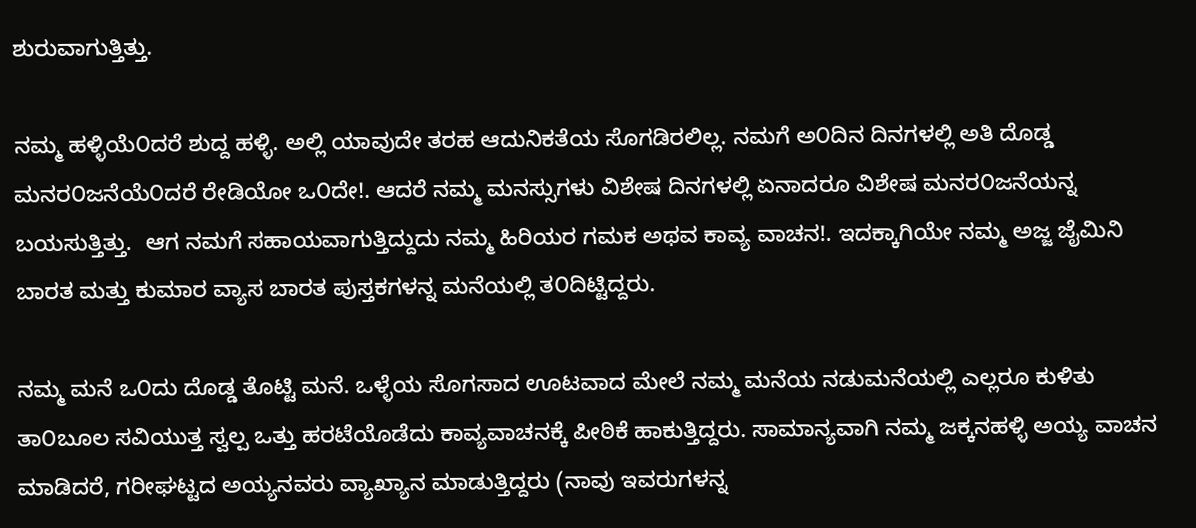ಶುರುವಾಗುತ್ತಿತ್ತು.

ನಮ್ಮ ಹಳ್ಳಿಯೆ೦ದರೆ ಶುದ್ದ ಹಳ್ಳಿ. ಅಲ್ಲಿ ಯಾವುದೇ ತರಹ ಆದುನಿಕತೆಯ ಸೊಗಡಿರಲಿಲ್ಲ. ನಮಗೆ ಅ೦ದಿನ ದಿನಗಳಲ್ಲಿ ಅತಿ ದೊಡ್ಡ ಮನರ೦ಜನೆಯೆ೦ದರೆ ರೇಡಿಯೋ ಒ೦ದೇ!. ಆದರೆ ನಮ್ಮ ಮನಸ್ಸುಗಳು ವಿಶೇಷ ದಿನಗಳಲ್ಲಿ ಏನಾದರೂ ವಿಶೇಷ ಮನರ೦ಜನೆಯನ್ನ ಬಯಸುತ್ತಿತ್ತು.  ಆಗ ನಮಗೆ ಸಹಾಯವಾಗುತ್ತಿದ್ದುದು ನಮ್ಮ ಹಿರಿಯರ ಗಮಕ ಅಥವ ಕಾವ್ಯ ವಾಚನ!. ಇದಕ್ಕಾಗಿಯೇ ನಮ್ಮ ಅಜ್ಜ ಜೈಮಿನಿ ಬಾರತ ಮತ್ತು ಕುಮಾರ ವ್ಯಾಸ ಬಾರತ ಪುಸ್ತಕಗಳನ್ನ ಮನೆಯಲ್ಲಿ ತ೦ದಿಟ್ಟಿದ್ದರು.

ನಮ್ಮ ಮನೆ ಒ೦ದು ದೊಡ್ಡ ತೊಟ್ಟಿ ಮನೆ. ಒಳ್ಳೆಯ ಸೊಗಸಾದ ಊಟವಾದ ಮೇಲೆ ನಮ್ಮ ಮನೆಯ ನಡುಮನೆಯಲ್ಲಿ ಎಲ್ಲರೂ ಕುಳಿತು ತಾ೦ಬೂಲ ಸವಿಯುತ್ತ ಸ್ವಲ್ಪ ಒತ್ತು ಹರಟೆಯೊಡೆದು ಕಾವ್ಯವಾಚನಕ್ಕೆ ಪೀಠಿಕೆ ಹಾಕುತ್ತಿದ್ದರು. ಸಾಮಾನ್ಯವಾಗಿ ನಮ್ಮ ಜಕ್ಕನಹಳ್ಳಿ ಅಯ್ಯ ವಾಚನ ಮಾಡಿದರೆ, ಗರೀಘಟ್ಟದ ಅಯ್ಯನವರು ವ್ಯಾಖ್ಯಾನ ಮಾಡುತ್ತಿದ್ದರು (ನಾವು ಇವರುಗಳನ್ನ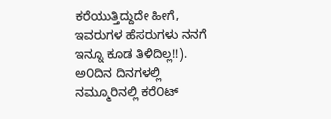ಕರೆಯುತ್ತಿದ್ದುದೇ ಹೀಗೆ, ಇವರುಗಳ ಹೆಸರುಗಳು ನನಗೆ ಇನ್ನೂ ಕೂಡ ತಿಳಿದಿಲ್ಲ!!). ಅ೦ದಿನ ದಿನಗಳಲ್ಲಿ ನಮ್ಮೂರಿನಲ್ಲಿ ಕರೆ೦ಟ್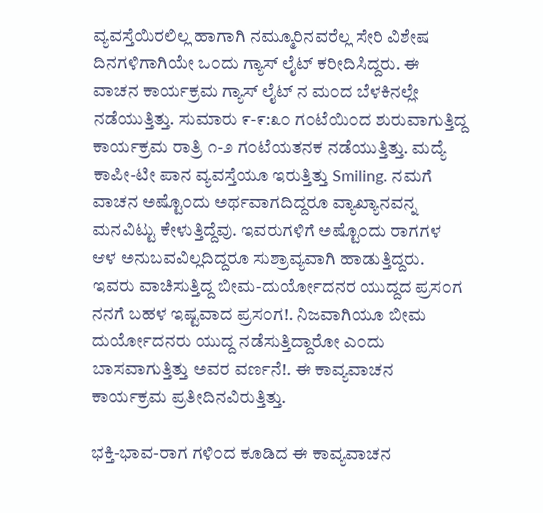ವ್ಯವಸ್ತೆಯಿರಲಿಲ್ಲ ಹಾಗಾಗಿ ನಮ್ಮೂರಿನವರೆಲ್ಲ ಸೇರಿ ವಿಶೇಷ ದಿನಗಳಿಗಾಗಿಯೇ ಒ೦ದು ಗ್ಯಾಸ್ ಲೈಟ್ ಕರೀದಿಸಿದ್ದರು. ಈ ವಾಚನ ಕಾರ್ಯಕ್ರಮ ಗ್ಯಾಸ್ ಲೈಟ್ ನ ಮ೦ದ ಬೆಳಕಿನಲ್ಲೇ ನಡೆಯುತ್ತಿತ್ತು. ಸುಮಾರು ೯-೯:೩೦ ಗ೦ಟೆಯಿ೦ದ ಶುರುವಾಗುತ್ತಿದ್ದ ಕಾರ್ಯಕ್ರಮ ರಾತ್ರಿ ೧-೨ ಗ೦ಟೆಯತನಕ ನಡೆಯುತ್ತಿತ್ತು. ಮದ್ಯೆ ಕಾಪೀ-ಟೀ ಪಾನ ವ್ಯವಸ್ತೆಯೂ ಇರುತ್ತಿತ್ತು Smiling. ನಮಗೆ ವಾಚನ ಅಷ್ಟೊ೦ದು ಅರ್ಥವಾಗದಿದ್ದರೂ ವ್ಯಾಖ್ಯಾನವನ್ನ ಮನವಿಟ್ಟು ಕೇಳುತ್ತಿದ್ದೆವು. ಇವರುಗಳಿಗೆ ಅಷ್ಟೊ೦ದು ರಾಗಗಳ ಆಳ ಅನುಬವವಿಲ್ಲದಿದ್ದರೂ ಸುಶ್ರಾವ್ಯವಾಗಿ ಹಾಡುತ್ತಿದ್ದರು. ಇವರು ವಾಚಿಸುತ್ತಿದ್ದ ಬೀಮ-ದುರ್ಯೋದನರ ಯುದ್ದದ ಪ್ರಸ೦ಗ ನನಗೆ ಬಹಳ ಇಷ್ಟವಾದ ಪ್ರಸ೦ಗ!. ನಿಜವಾಗಿಯೂ ಬೀಮ ದುರ್ಯೋದನರು ಯುದ್ದ ನಡೆಸುತ್ತಿದ್ದಾರೋ ಎ೦ದು ಬಾಸವಾಗುತ್ತಿತ್ತು ಅವರ ವರ್ಣನೆ!. ಈ ಕಾವ್ಯವಾಚನ ಕಾರ್ಯಕ್ರಮ ಪ್ರತೀದಿನವಿರುತ್ತಿತ್ತು.

ಭಕ್ತಿ-ಭಾವ-ರಾಗ ಗಳಿ೦ದ ಕೂಡಿದ ಈ ಕಾವ್ಯವಾಚನ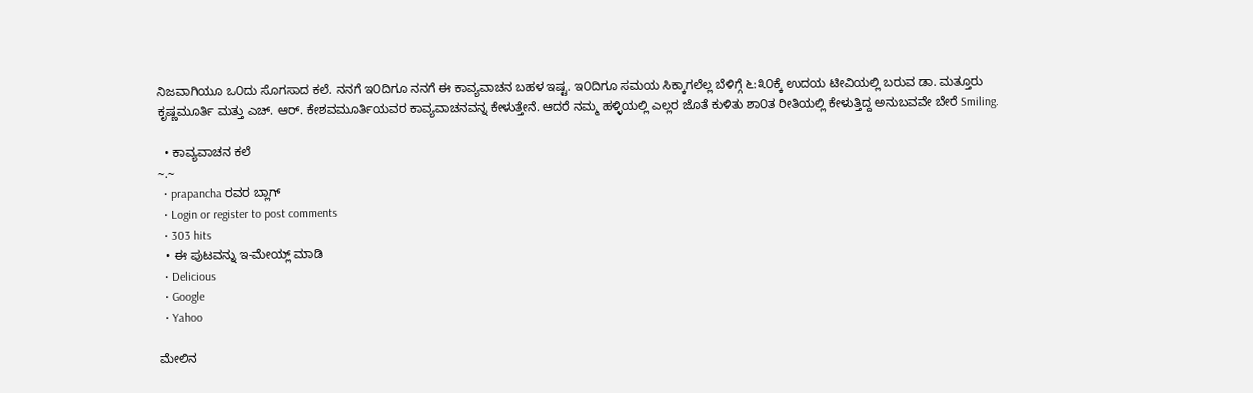ನಿಜವಾಗಿಯೂ ಒ೦ದು ಸೊಗಸಾದ ಕಲೆ. ನನಗೆ ಇ೦ದಿಗೂ ನನಗೆ ಈ ಕಾವ್ಯವಾಚನ ಬಹಳ ಇಷ್ಟ. ಇ೦ದಿಗೂ ಸಮಯ ಸಿಕ್ಕಾಗಲೆಲ್ಲ ಬೆಳಿಗ್ಗೆ ೬:೩೦ಕ್ಕೆ ಉದಯ ಟೀವಿಯಲ್ಲಿ ಬರುವ ಡಾ. ಮತ್ತೂರು ಕೃಷ್ಣಮೂರ್ತಿ ಮತ್ತು ಎಚ್. ಆರ್. ಕೇಶವಮೂರ್ತಿಯವರ ಕಾವ್ಯವಾಚನವನ್ನ ಕೇಳುತ್ತೇನೆ. ಆದರೆ ನಮ್ಮ ಹಳ್ಳಿಯಲ್ಲಿ ಎಲ್ಲರ ಜೊತೆ ಕುಳಿತು ಶಾ೦ತ ರೀತಿಯಲ್ಲಿ ಕೇಳುತ್ತಿದ್ದ ಅನುಬವವೇ ಬೇರೆ Smiling.

  • ಕಾವ್ಯವಾಚನ ಕಲೆ
~.~
  • prapancha ರವರ ಬ್ಲಾಗ್
  • Login or register to post comments
  • 303 hits
  • ಈ ಪುಟವನ್ನು ಇ-ಮೇಯ್ಲ್ ಮಾಡಿ
  • Delicious
  • Google
  • Yahoo

ಮೇಲಿನ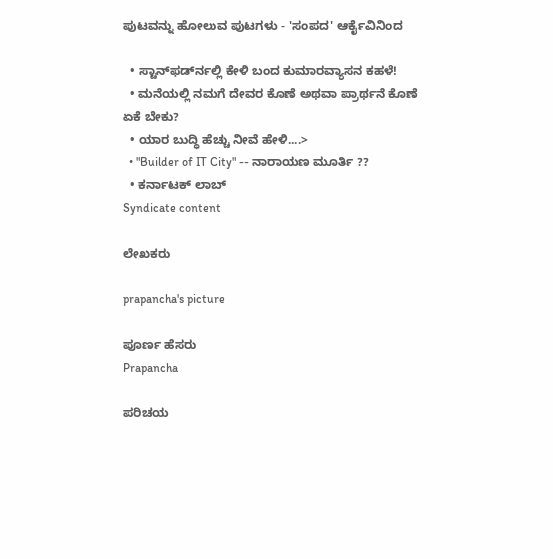ಪುಟವನ್ನು ಹೋಲುವ ಪುಟಗಳು - 'ಸಂಪದ' ಆರ್ಕೈವಿನಿಂದ

  • ಸ್ಟಾನ್‍ಫರ್ಡ್‍ನಲ್ಲಿ ಕೇಳಿ ಬಂದ ಕುಮಾರವ್ಯಾಸನ ಕಹಳೆ!
  • ಮನೆಯಲ್ಲಿ ನಮಗೆ ದೇವರ ಕೊಣೆ ಅಥವಾ ಪ್ರಾರ್ಥನೆ ಕೊಣೆ ಏಕೆ ಬೇಕು?
  • ಯಾರ ಬುದ್ಧಿ ಹೆಚ್ಚು ನೀವೆ ಹೇಳಿ....>
  • "Builder of IT City" -- ನಾರಾಯಣ ಮೂರ್ತಿ ??
  • ಕರ್ನಾಟಕ್ ಲಾಬ್
Syndicate content

ಲೇಖಕರು

prapancha's picture

ಪೂರ್ಣ ಹೆಸರು
Prapancha

ಪರಿಚಯ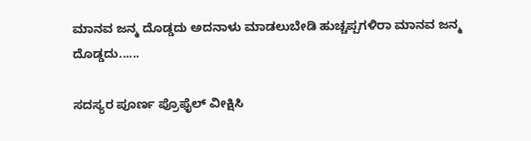ಮಾನವ ಜನ್ಮ ದೊಡ್ಡದು ಅದನಾಳು ಮಾಡಲುಬೇಡಿ ಹುಚ್ಚಪ್ಪಗಳಿರಾ ಮಾನವ ಜನ್ಮ ದೊಡ್ಡದು......

ಸದಸ್ಯರ ಪೂರ್ಣ ಪ್ರೊಫೈಲ್ ವೀಕ್ಷಿಸಿ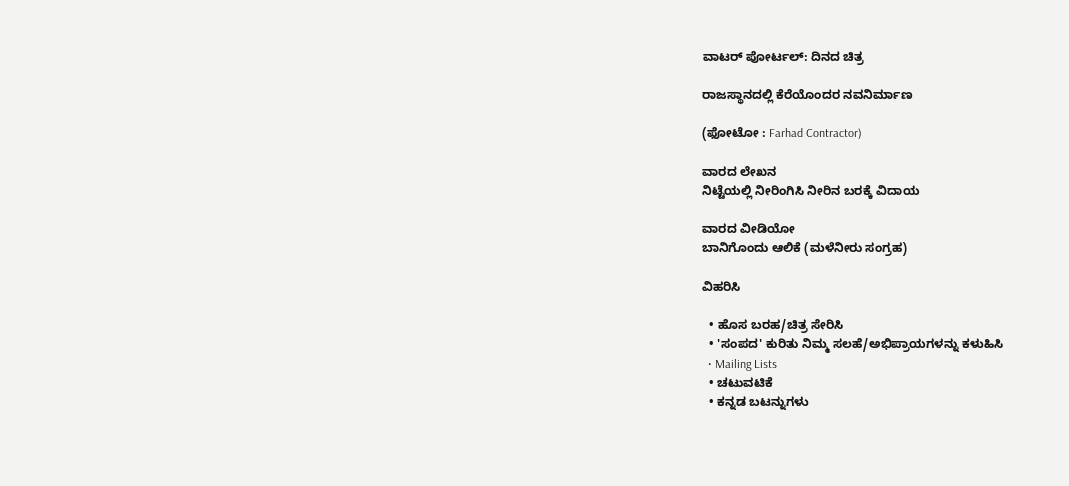ವಾಟರ್ ಪೋರ್ಟಲ್: ದಿನದ ಚಿತ್ರ

ರಾಜಸ್ಥಾನದಲ್ಲಿ ಕೆರೆಯೊಂದರ ನವನಿರ್ಮಾಣ

(ಫೋಟೋ : Farhad Contractor)

ವಾರದ ಲೇಖನ
ನಿಟ್ಟೆಯಲ್ಲಿ ನೀರಿಂಗಿಸಿ ನೀರಿನ ಬರಕ್ಕೆ ವಿದಾಯ

ವಾರದ ವೀಡಿಯೋ
ಬಾನಿಗೊಂದು ಆಲಿಕೆ (ಮಳೆನೀರು ಸಂಗ್ರಹ)

ವಿಹರಿಸಿ

  • ಹೊಸ ಬರಹ/ಚಿತ್ರ ಸೇರಿಸಿ
  • 'ಸಂಪದ' ಕುರಿತು ನಿಮ್ಮ ಸಲಹೆ/ಅಭಿಪ್ರಾಯಗಳನ್ನು ಕಳುಹಿಸಿ
  • Mailing Lists
  • ಚಟುವಟಿಕೆ
  • ಕನ್ನಡ ಬಟನ್ನುಗಳು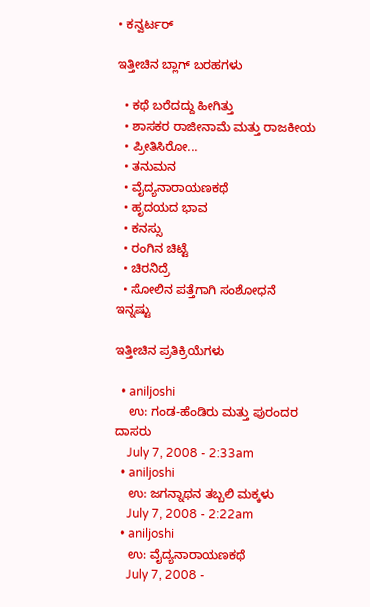• ಕನ್ವರ್ಟರ್

ಇತ್ತೀಚಿನ ಬ್ಲಾಗ್ ಬರಹಗಳು

  • ಕಥೆ ಬರೆದದ್ದು ಹೀಗಿತ್ತು
  • ಶಾಸಕರ ರಾಜೀನಾಮೆ ಮತ್ತು ರಾಜಕೀಯ
  • ಪ್ರೀತಿಸಿರೋ...
  • ತನುಮನ
  • ವೈದ್ಯನಾರಾಯಣಕಥೆ
  • ಹೃದಯದ ಭಾವ
  • ಕನಸ್ಸು
  • ರಂಗಿನ ಚಿಟ್ಟೆ
  • ಚಿರನಿದ್ರೆ
  • ಸೋಲಿನ ಪತ್ತೆಗಾಗಿ ಸಂಶೋಧನೆ
ಇನ್ನಷ್ಟು

ಇತ್ತೀಚಿನ ಪ್ರತಿಕ್ರಿಯೆಗಳು

  • aniljoshi
    ಉ: ಗಂಡ-ಹೆಂಡಿರು ಮತ್ತು ಪುರಂದರ ದಾಸರು
    July 7, 2008 - 2:33am
  • aniljoshi
    ಉ: ಜಗನ್ನಾಥನ ತಬ್ಬಲಿ ಮಕ್ಕಳು
    July 7, 2008 - 2:22am
  • aniljoshi
    ಉ: ವೈದ್ಯನಾರಾಯಣಕಥೆ
    July 7, 2008 -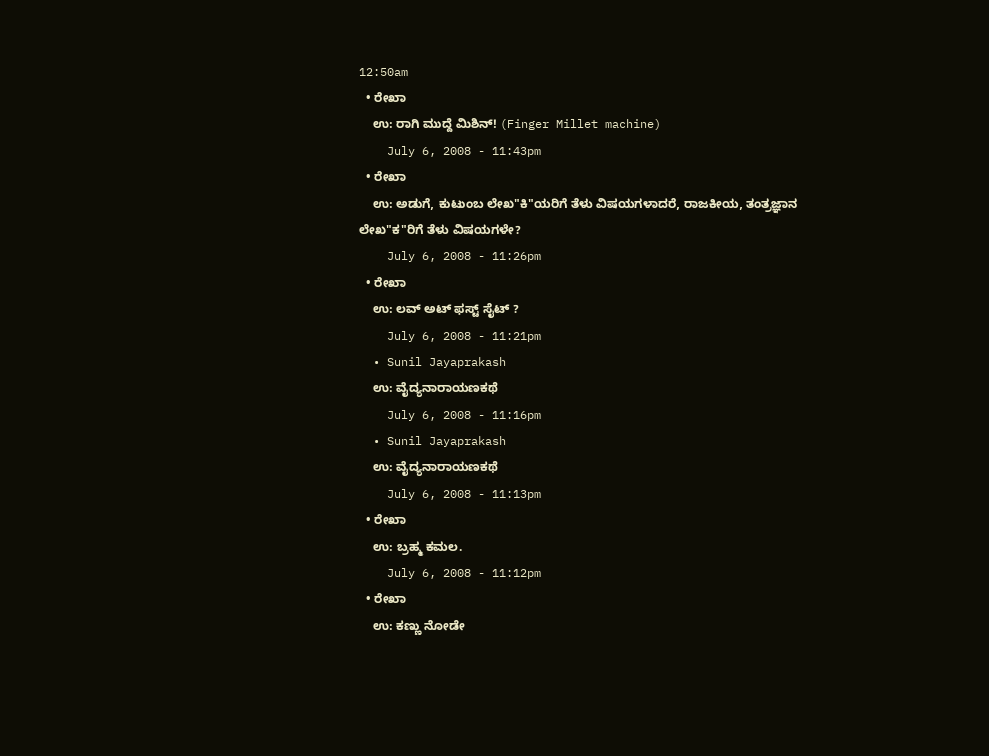12:50am
  • ರೇಖಾ
    ಉ: ರಾಗಿ ಮುದ್ದೆ ಮಿಶಿನ್! (Finger Millet machine)
    July 6, 2008 - 11:43pm
  • ರೇಖಾ
    ಉ: ಅಡುಗೆ, ಕುಟುಂಬ ಲೇಖ"ಕಿ"ಯರಿಗೆ ತೆಳು ವಿಷಯಗಳಾದರೆ, ರಾಜಕೀಯ, ತಂತ್ರಜ್ಞಾನ ಲೇಖ"ಕ"ರಿಗೆ ತೆಳು ವಿಷಯಗಳೇ?
    July 6, 2008 - 11:26pm
  • ರೇಖಾ
    ಉ: ಲವ್ ಅಟ್ ಫಸ್ಟ್ ಸೈಟ್ ?
    July 6, 2008 - 11:21pm
  • Sunil Jayaprakash
    ಉ: ವೈದ್ಯನಾರಾಯಣಕಥೆ
    July 6, 2008 - 11:16pm
  • Sunil Jayaprakash
    ಉ: ವೈದ್ಯನಾರಾಯಣಕಥೆ
    July 6, 2008 - 11:13pm
  • ರೇಖಾ
    ಉ: ಬ್ರಹ್ಮ ಕಮಲ.
    July 6, 2008 - 11:12pm
  • ರೇಖಾ
    ಉ: ಕಣ್ಣು ನೋಡೇ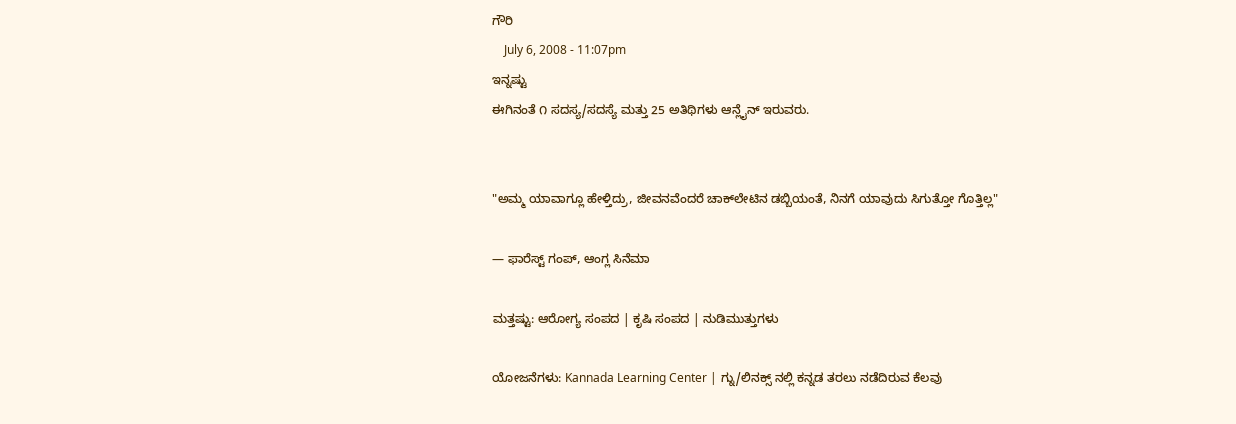ಗೌರಿ
    July 6, 2008 - 11:07pm
ಇನ್ನಷ್ಟು
ಈಗಿನಂತೆ ೧ ಸದಸ್ಯ/ಸದಸ್ಯೆ ಮತ್ತು 25 ಅತಿಥಿಗಳು ಆನ್ಲೈನ್ ಇರುವರು.


"ಅಮ್ಮ ಯಾವಾಗ್ಲೂ ಹೇಳ್ತಿದ್ರು, ಜೀವನವೆಂದರೆ ಚಾಕ್‌ಲೇಟಿನ ಡಬ್ಬಿಯಂತೆ, ನಿನಗೆ ಯಾವುದು ಸಿಗುತ್ತೋ ಗೊತ್ತಿಲ್ಲ"

— ಫಾರೆಸ್ಟ್ ಗಂಪ್, ಆಂಗ್ಲ ಸಿನೆಮಾ

ಮತ್ತಷ್ಟು: ಆರೋಗ್ಯ ಸಂಪದ | ಕೃಷಿ ಸಂಪದ | ನುಡಿಮುತ್ತುಗಳು

ಯೋಜನೆಗಳು: Kannada Learning Center | ಗ್ನು/ಲಿನಕ್ಸ್ ನಲ್ಲಿ ಕನ್ನಡ ತರಲು ನಡೆದಿರುವ ಕೆಲವು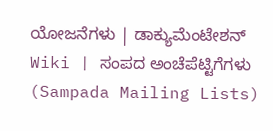ಯೋಜನೆಗಳು | ಡಾಕ್ಯುಮೆಂಟೇಶನ್ Wiki | ಸಂಪದ ಅಂಚೆಪೆಟ್ಟಿಗೆಗಳು (Sampada Mailing Lists)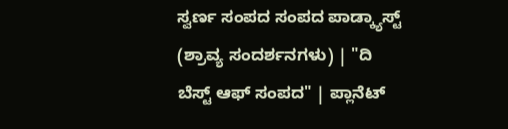ಸ್ವರ್ಣ ಸಂಪದ ಸಂಪದ ಪಾಡ್ಕ್ಯಾಸ್ಟ್ (ಶ್ರಾವ್ಯ ಸಂದರ್ಶನಗಳು) | "ದಿ ಬೆಸ್ಟ್ ಆಫ್ ಸಂಪದ" | ಪ್ಲಾನೆಟ್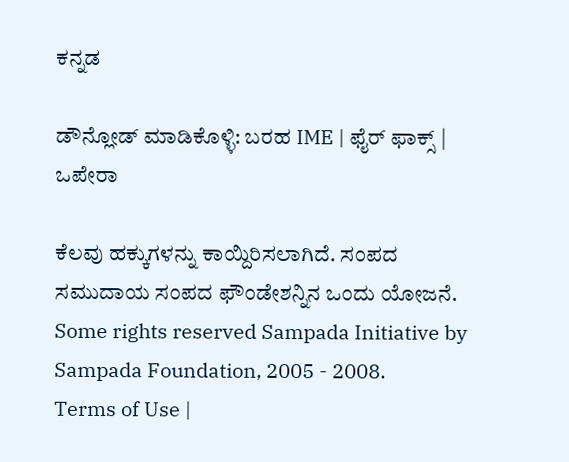ಕನ್ನಡ

ಡೌನ್ಲೋಡ್ ಮಾಡಿಕೊಳ್ಳಿ: ಬರಹ IME | ಫೈರ್ ಫಾಕ್ಸ್ | ಒಪೇರಾ

ಕೆಲವು ಹಕ್ಕುಗಳನ್ನು ಕಾಯ್ದಿರಿಸಲಾಗಿದೆ. ಸಂಪದ ಸಮುದಾಯ ಸಂಪದ ಫೌಂಡೇಶನ್ನಿನ ಒಂದು ಯೋಜನೆ.
Some rights reserved Sampada Initiative by Sampada Foundation, 2005 - 2008.
Terms of Use |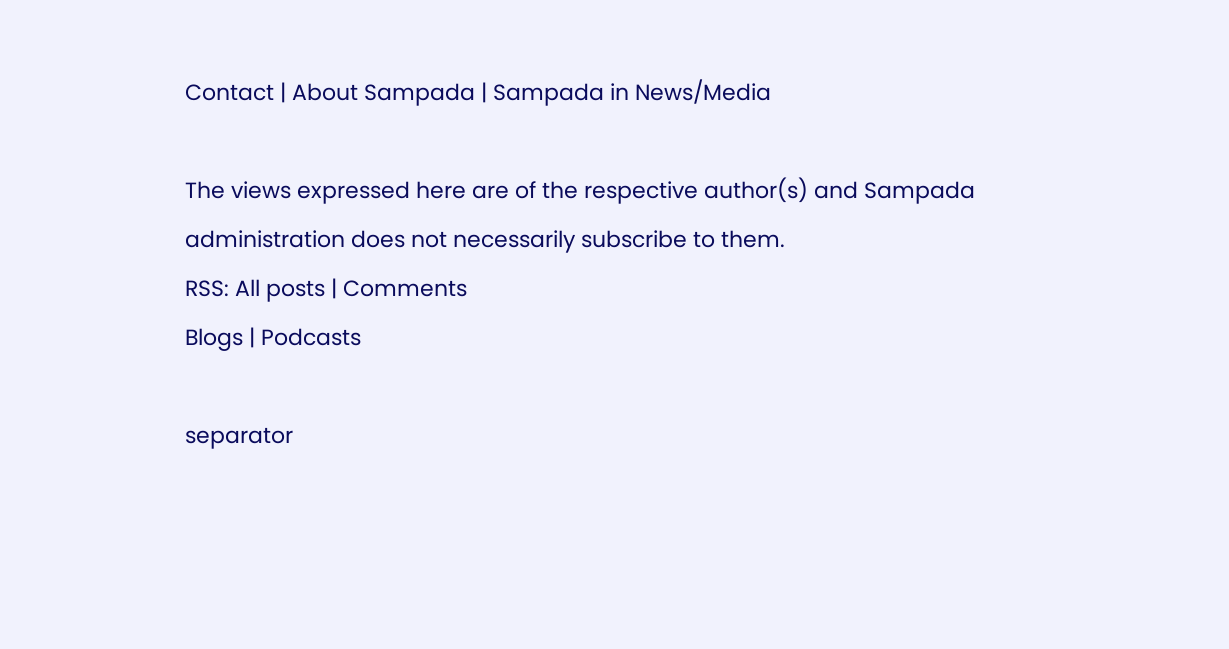Contact | About Sampada | Sampada in News/Media

The views expressed here are of the respective author(s) and Sampada administration does not necessarily subscribe to them.
RSS: All posts | Comments
Blogs | Podcasts

separator